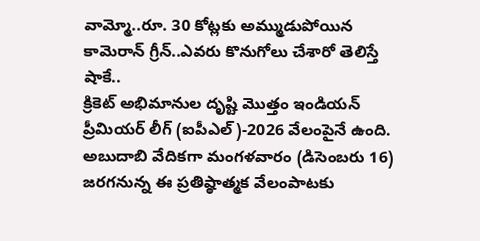వామ్మో..రూ. 30 కోట్లకు అమ్ముడుపోయిన కామెరాన్ గ్రీన్..ఎవరు కొనుగోలు చేశారో తెలిస్తే షాకే..
క్రికెట్ అభిమానుల దృష్టి మొత్తం ఇండియన్ ప్రీమియర్ లీగ్ (ఐపీఎల్)-2026 వేలంపైనే ఉంది. అబుదాబి వేదికగా మంగళవారం (డిసెంబరు 16) జరగనున్న ఈ ప్రతిష్ఠాత్మక వేలంపాటకు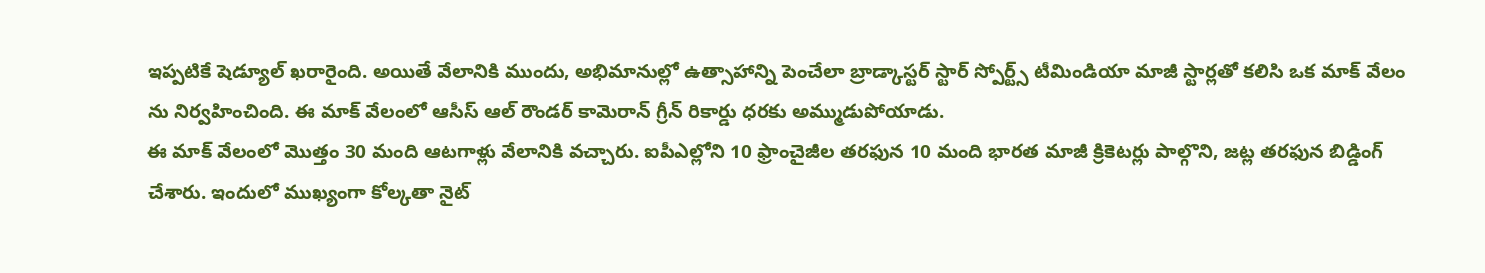ఇప్పటికే షెడ్యూల్ ఖరారైంది. అయితే వేలానికి ముందు, అభిమానుల్లో ఉత్సాహాన్ని పెంచేలా బ్రాడ్కాస్టర్ స్టార్ స్పోర్ట్స్ టీమిండియా మాజీ స్టార్లతో కలిసి ఒక మాక్ వేలం ను నిర్వహించింది. ఈ మాక్ వేలంలో ఆసీస్ ఆల్ రౌండర్ కామెరాన్ గ్రీన్ రికార్డు ధరకు అమ్ముడుపోయాడు.
ఈ మాక్ వేలంలో మొత్తం 30 మంది ఆటగాళ్లు వేలానికి వచ్చారు. ఐపీఎల్లోని 10 ఫ్రాంచైజీల తరఫున 10 మంది భారత మాజీ క్రికెటర్లు పాల్గొని, జట్ల తరఫున బిడ్డింగ్ చేశారు. ఇందులో ముఖ్యంగా కోల్కతా నైట్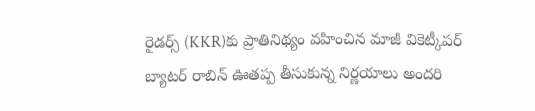రైడర్స్ (KKR)కు ప్రాతినిథ్యం వహించిన మాజీ వికెట్కీపర్ బ్యాటర్ రాబిన్ ఊతప్ప తీసుకున్న నిర్ణయాలు అందరి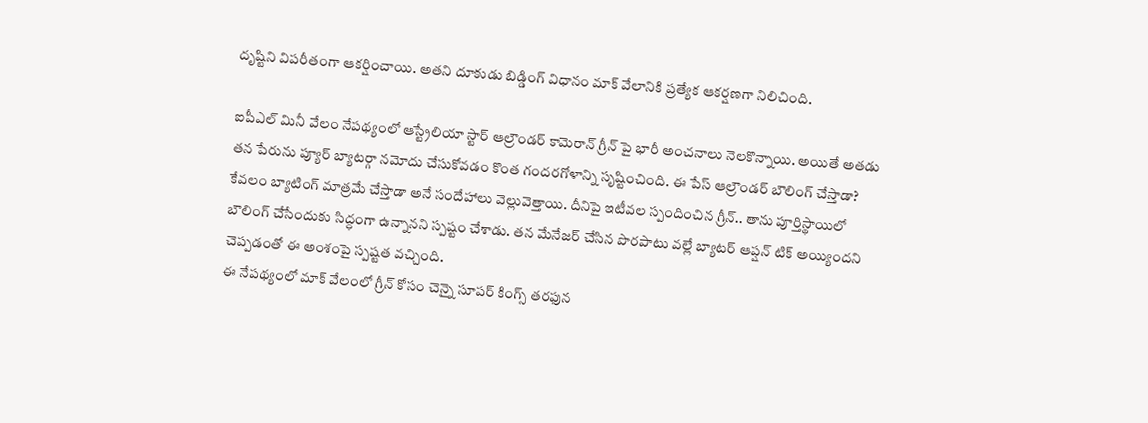దృష్టిని విపరీతంగా ఆకర్షించాయి. అతని దూకుడు బిడ్డింగ్ విధానం మాక్ వేలానికి ప్రత్యేక ఆకర్షణగా నిలిచింది.

ఐపీఎల్ మినీ వేలం నేపథ్యంలో ఆస్ట్రేలియా స్టార్ ఆల్రౌండర్ కామెరాన్ గ్రీన్ పై భారీ అంచనాలు నెలకొన్నాయి. అయితే అతడు తన పేరును ప్యూర్ బ్యాటర్గా నమోదు చేసుకోవడం కొంత గందరగోళాన్ని సృష్టించింది. ఈ పేస్ ఆల్రౌండర్ బౌలింగ్ చేస్తాడా? కేవలం బ్యాటింగ్ మాత్రమే చేస్తాడా అనే సందేహాలు వెల్లువెత్తాయి. దీనిపై ఇటీవల స్పందించిన గ్రీన్.. తాను పూర్తిస్థాయిలో బౌలింగ్ చేసేందుకు సిద్ధంగా ఉన్నానని స్పష్టం చేశాడు. తన మేనేజర్ చేసిన పొరపాటు వల్లే బ్యాటర్ ఆప్షన్ టిక్ అయ్యిందని చెప్పడంతో ఈ అంశంపై స్పష్టత వచ్చింది.
ఈ నేపథ్యంలో మాక్ వేలంలో గ్రీన్ కోసం చెన్నై సూపర్ కింగ్స్ తరఫున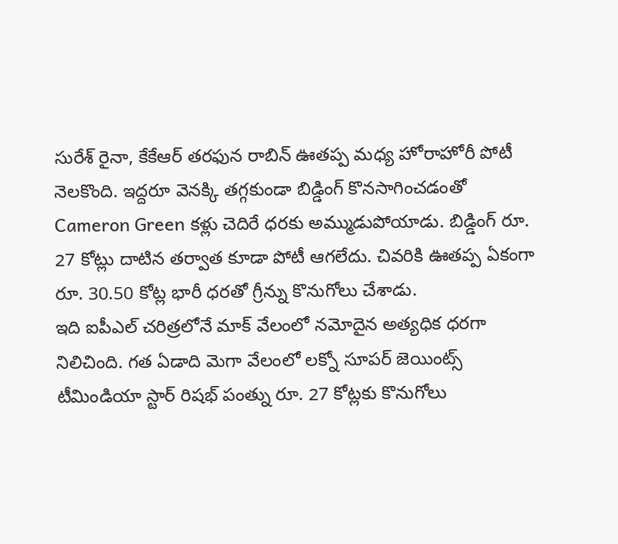సురేశ్ రైనా, కేకేఆర్ తరఫున రాబిన్ ఊతప్ప మధ్య హోరాహోరీ పోటీ నెలకొంది. ఇద్దరూ వెనక్కి తగ్గకుండా బిడ్డింగ్ కొనసాగించడంతో Cameron Green కళ్లు చెదిరే ధరకు అమ్ముడుపోయాడు. బిడ్డింగ్ రూ. 27 కోట్లు దాటిన తర్వాత కూడా పోటీ ఆగలేదు. చివరికి ఊతప్ప ఏకంగా రూ. 30.50 కోట్ల భారీ ధరతో గ్రీన్ను కొనుగోలు చేశాడు.
ఇది ఐపీఎల్ చరిత్రలోనే మాక్ వేలంలో నమోదైన అత్యధిక ధరగా నిలిచింది. గత ఏడాది మెగా వేలంలో లక్నో సూపర్ జెయింట్స్ టీమిండియా స్టార్ రిషభ్ పంత్ను రూ. 27 కోట్లకు కొనుగోలు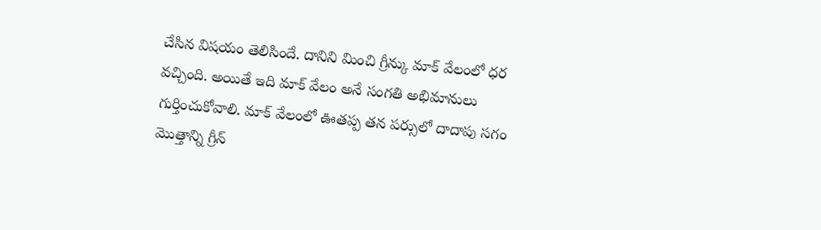చేసిన విషయం తెలిసిందే. దానిని మించి గ్రీన్కు మాక్ వేలంలో ధర వచ్చింది. అయితే ఇది మాక్ వేలం అనే సంగతి అభిమానులు గుర్తించుకోవాలి. మాక్ వేలంలో ఊతప్ప తన పర్సులో దాదాపు సగం మొత్తాన్ని గ్రీన్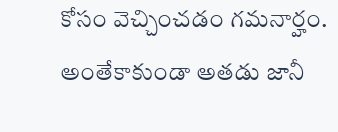కోసం వెచ్చించడం గమనార్హం. అంతేకాకుండా అతడు జానీ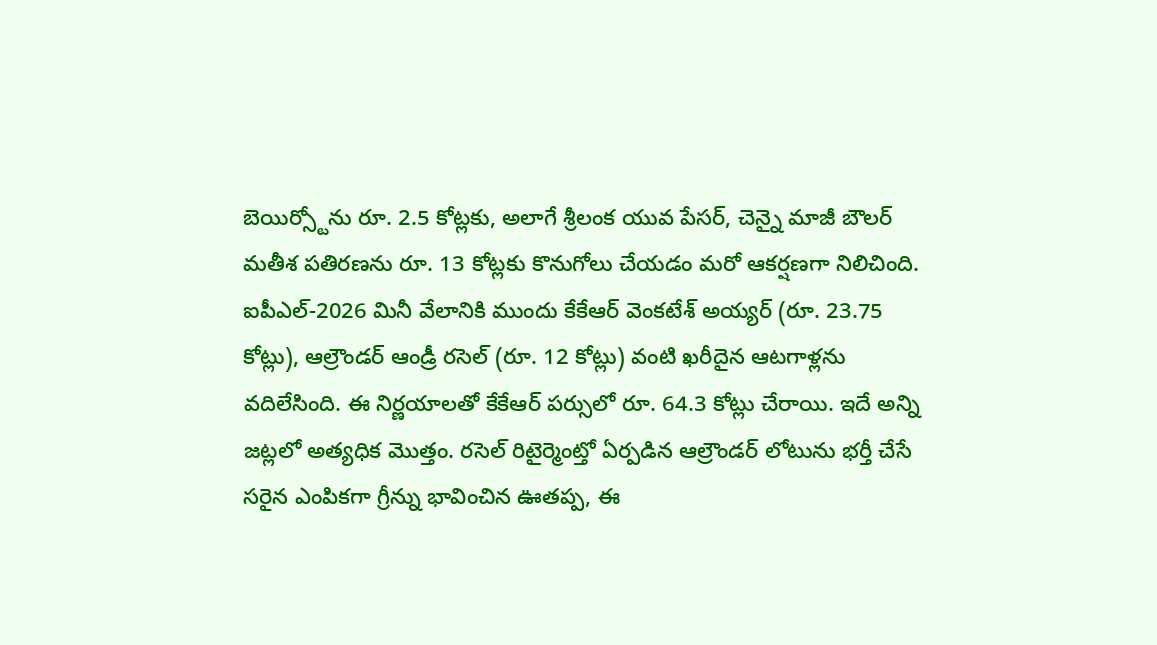బెయిర్స్టోను రూ. 2.5 కోట్లకు, అలాగే శ్రీలంక యువ పేసర్, చెన్నై మాజీ బౌలర్ మతీశ పతిరణను రూ. 13 కోట్లకు కొనుగోలు చేయడం మరో ఆకర్షణగా నిలిచింది.
ఐపీఎల్-2026 మినీ వేలానికి ముందు కేకేఆర్ వెంకటేశ్ అయ్యర్ (రూ. 23.75 కోట్లు), ఆల్రౌండర్ ఆండ్రీ రసెల్ (రూ. 12 కోట్లు) వంటి ఖరీదైన ఆటగాళ్లను వదిలేసింది. ఈ నిర్ణయాలతో కేకేఆర్ పర్సులో రూ. 64.3 కోట్లు చేరాయి. ఇదే అన్ని జట్లలో అత్యధిక మొత్తం. రసెల్ రిటైర్మెంట్తో ఏర్పడిన ఆల్రౌండర్ లోటును భర్తీ చేసే సరైన ఎంపికగా గ్రీన్ను భావించిన ఊతప్ప, ఈ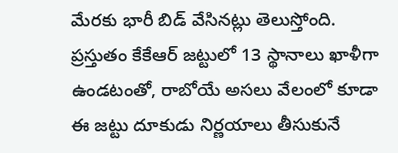మేరకు భారీ బిడ్ వేసినట్లు తెలుస్తోంది. ప్రస్తుతం కేకేఆర్ జట్టులో 13 స్థానాలు ఖాళీగా ఉండటంతో, రాబోయే అసలు వేలంలో కూడా ఈ జట్టు దూకుడు నిర్ణయాలు తీసుకునే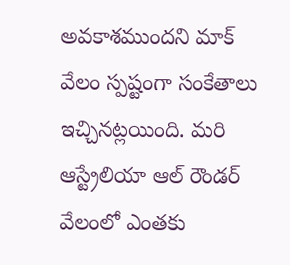అవకాశముందని మాక్ వేలం స్పష్టంగా సంకేతాలు ఇచ్చినట్లయింది. మరి ఆస్ట్రేలియా ఆల్ రౌండర్ వేలంలో ఎంతకు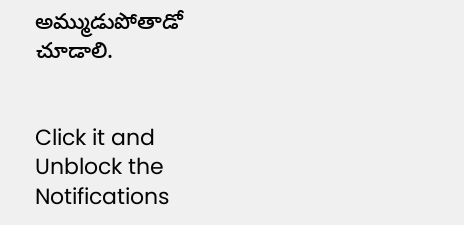అమ్ముడుపోతాడో చూడాలి.


Click it and Unblock the Notifications